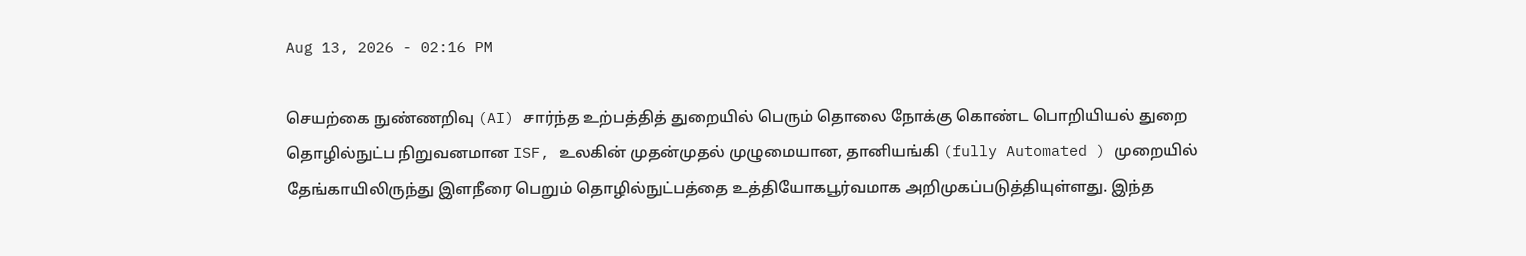Aug 13, 2026 - 02:16 PM

செயற்கை நுண்ணறிவு (AI) சார்ந்த உற்பத்தித் துறையில் பெரும் தொலை நோக்கு கொண்ட பொறியியல் துறை தொழில்நுட்ப நிறுவனமான ISF, உலகின் முதன்முதல் முழுமையான, தானியங்கி (fully Automated ) முறையில் தேங்காயிலிருந்து இளநீரை பெறும் தொழில்நுட்பத்தை உத்தியோகபூர்வமாக அறிமுகப்படுத்தியுள்ளது. இந்த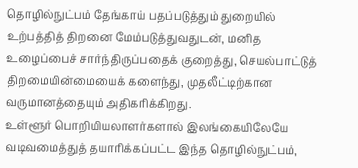தொழில்நுட்பம் தேங்காய் பதப்படுத்தும் துறையில் உற்பத்தித் திறனை மேம்படுத்துவதுடன், மனித உழைப்பைச் சார்ந்திருப்பதைக் குறைத்து, செயல்பாட்டுத் திறமையின்மையைக் களைந்து, முதலீட்டிற்கான வருமானத்தையும் அதிகரிக்கிறது.
உள்ளூர் பொறியியலாளர்களால் இலங்கையிலேயே வடிவமைத்துத் தயாரிக்கப்பட்ட இந்த தொழில்நுட்பம்,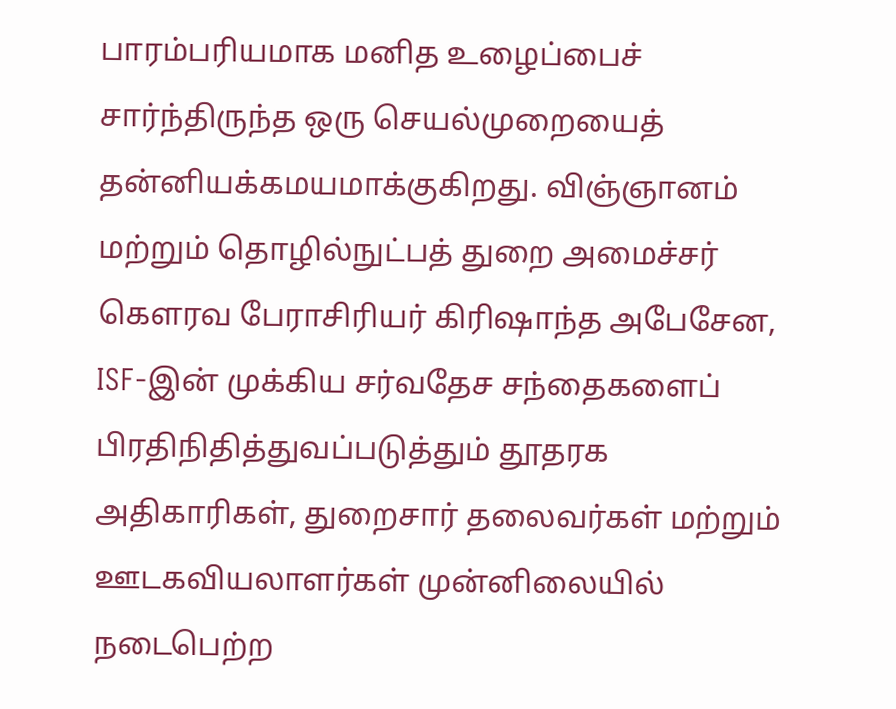பாரம்பரியமாக மனித உழைப்பைச் சார்ந்திருந்த ஒரு செயல்முறையைத் தன்னியக்கமயமாக்குகிறது. விஞ்ஞானம் மற்றும் தொழில்நுட்பத் துறை அமைச்சர் கௌரவ பேராசிரியர் கிரிஷாந்த அபேசேன, ISF-இன் முக்கிய சர்வதேச சந்தைகளைப் பிரதிநிதித்துவப்படுத்தும் தூதரக அதிகாரிகள், துறைசார் தலைவர்கள் மற்றும் ஊடகவியலாளர்கள் முன்னிலையில் நடைபெற்ற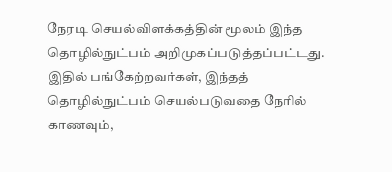நேரடி செயல்விளக்கத்தின் மூலம் இந்த தொழில்நுட்பம் அறிமுகப்படுத்தப்பட்டது. இதில் பங்கேற்றவர்கள், இந்தத் தொழில்நுட்பம் செயல்படுவதை நேரில் காணவும்,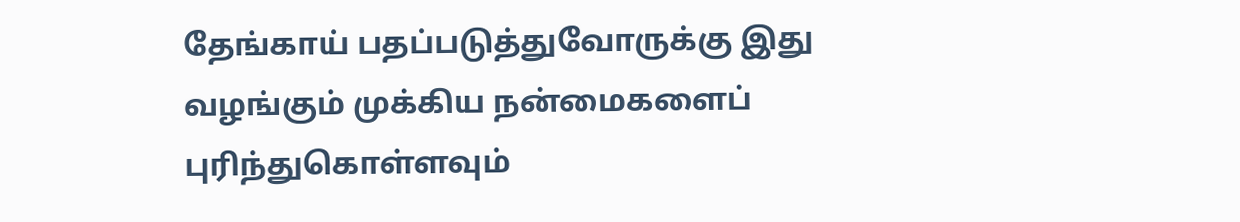தேங்காய் பதப்படுத்துவோருக்கு இது வழங்கும் முக்கிய நன்மைகளைப் புரிந்துகொள்ளவும்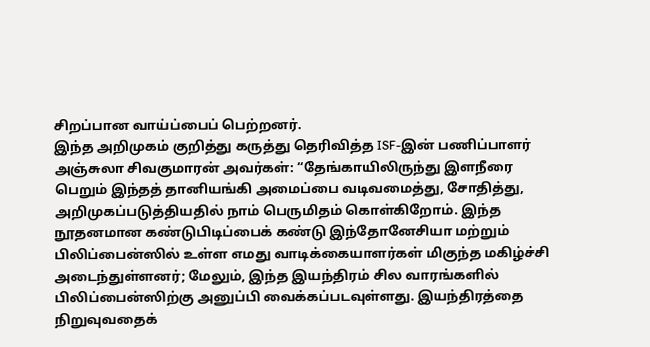சிறப்பான வாய்ப்பைப் பெற்றனர்.
இந்த அறிமுகம் குறித்து கருத்து தெரிவித்த ISF-இன் பணிப்பாளர் அஞ்சுலா சிவகுமாரன் அவர்கள்: “தேங்காயிலிருந்து இளநீரை பெறும் இந்தத் தானியங்கி அமைப்பை வடிவமைத்து, சோதித்து, அறிமுகப்படுத்தியதில் நாம் பெருமிதம் கொள்கிறோம். இந்த நூதனமான கண்டுபிடிப்பைக் கண்டு இந்தோனேசியா மற்றும் பிலிப்பைன்ஸில் உள்ள எமது வாடிக்கையாளர்கள் மிகுந்த மகிழ்ச்சி அடைந்துள்ளனர்; மேலும், இந்த இயந்திரம் சில வாரங்களில் பிலிப்பைன்ஸிற்கு அனுப்பி வைக்கப்படவுள்ளது. இயந்திரத்தை நிறுவுவதைக்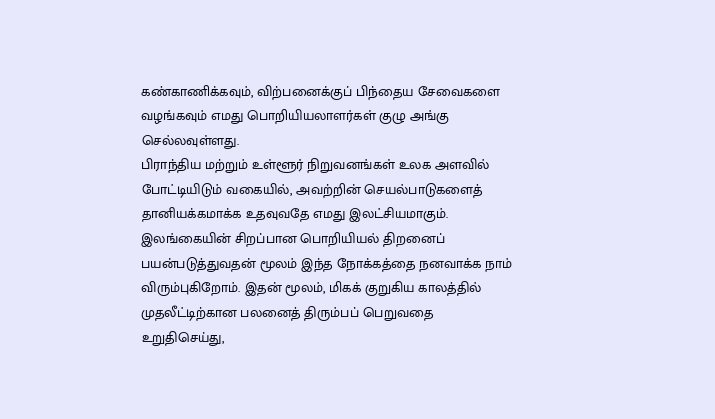கண்காணிக்கவும், விற்பனைக்குப் பிந்தைய சேவைகளை வழங்கவும் எமது பொறியியலாளர்கள் குழு அங்கு செல்லவுள்ளது.
பிராந்திய மற்றும் உள்ளூர் நிறுவனங்கள் உலக அளவில் போட்டியிடும் வகையில், அவற்றின் செயல்பாடுகளைத் தானியக்கமாக்க உதவுவதே எமது இலட்சியமாகும். இலங்கையின் சிறப்பான பொறியியல் திறனைப் பயன்படுத்துவதன் மூலம் இந்த நோக்கத்தை நனவாக்க நாம் விரும்புகிறோம். இதன் மூலம், மிகக் குறுகிய காலத்தில் முதலீட்டிற்கான பலனைத் திரும்பப் பெறுவதை உறுதிசெய்து,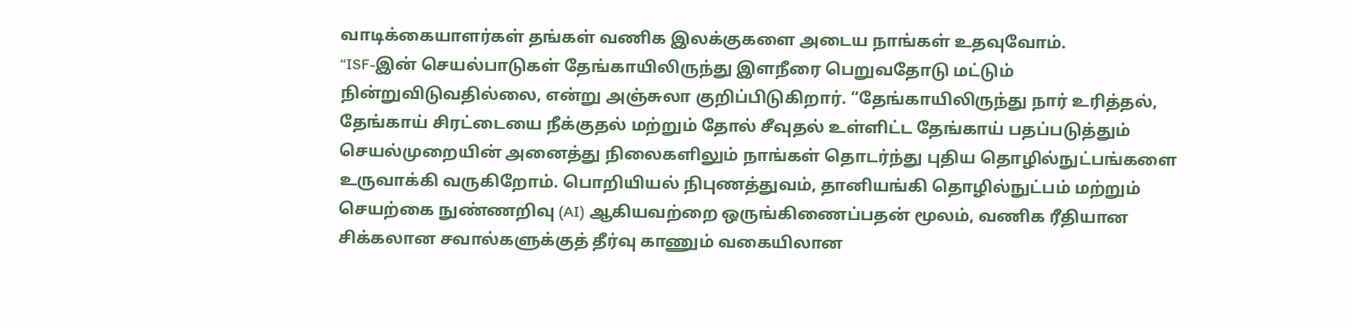வாடிக்கையாளர்கள் தங்கள் வணிக இலக்குகளை அடைய நாங்கள் உதவுவோம்.
“ISF-இன் செயல்பாடுகள் தேங்காயிலிருந்து இளநீரை பெறுவதோடு மட்டும் நின்றுவிடுவதில்லை, என்று அஞ்சுலா குறிப்பிடுகிறார். “தேங்காயிலிருந்து நார் உரித்தல், தேங்காய் சிரட்டையை நீக்குதல் மற்றும் தோல் சீவுதல் உள்ளிட்ட தேங்காய் பதப்படுத்தும் செயல்முறையின் அனைத்து நிலைகளிலும் நாங்கள் தொடர்ந்து புதிய தொழில்நுட்பங்களை உருவாக்கி வருகிறோம். பொறியியல் நிபுணத்துவம், தானியங்கி தொழில்நுட்பம் மற்றும் செயற்கை நுண்ணறிவு (AI) ஆகியவற்றை ஒருங்கிணைப்பதன் மூலம், வணிக ரீதியான சிக்கலான சவால்களுக்குத் தீர்வு காணும் வகையிலான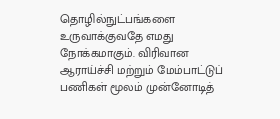தொழில்நுட்பங்களை உருவாக்குவதே எமது நோக்கமாகும். விரிவான ஆராய்ச்சி மற்றும் மேம்பாட்டுப் பணிகள் மூலம் முன்னோடித்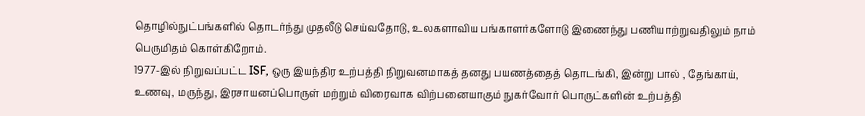தொழில்நுட்பங்களில் தொடர்ந்து முதலீடு செய்வதோடு, உலகளாவிய பங்காளர்களோடு இணைந்து பணியாற்றுவதிலும் நாம் பெருமிதம் கொள்கிறோம்.
1977-இல் நிறுவப்பட்ட ISF, ஒரு இயந்திர உற்பத்தி நிறுவனமாகத் தனது பயணத்தைத் தொடங்கி, இன்று பால் , தேங்காய், உணவு, மருந்து, இரசாயனப்பொருள் மற்றும் விரைவாக விற்பனையாகும் நுகர்வோர் பொருட்களின் உற்பத்தி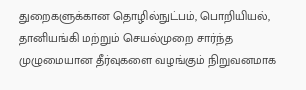துறைகளுக்கான தொழில்நுட்பம், பொறியியல், தானியங்கி மற்றும் செயல்முறை சார்ந்த முழுமையான தீர்வுகளை வழங்கும் நிறுவனமாக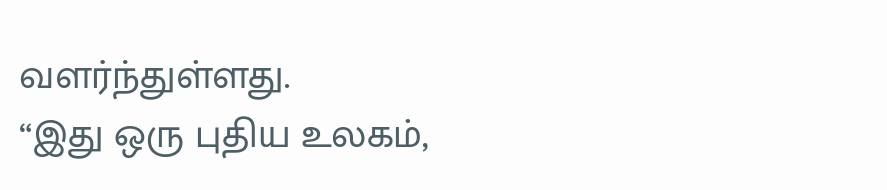வளர்ந்துள்ளது.
“இது ஒரு புதிய உலகம்,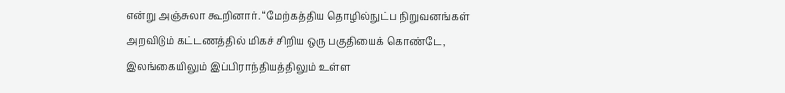என்று அஞ்சுலா கூறினார். “மேற்கத்திய தொழில்நுட்ப நிறுவனங்கள் அறவிடும் கட்டணத்தில் மிகச் சிறிய ஒரு பகுதியைக் கொண்டே, இலங்கையிலும் இப்பிராந்தியத்திலும் உள்ள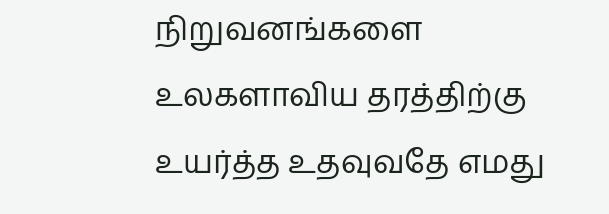நிறுவனங்களை உலகளாவிய தரத்திற்கு உயர்த்த உதவுவதே எமது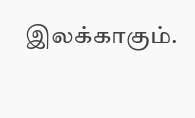இலக்காகும்.